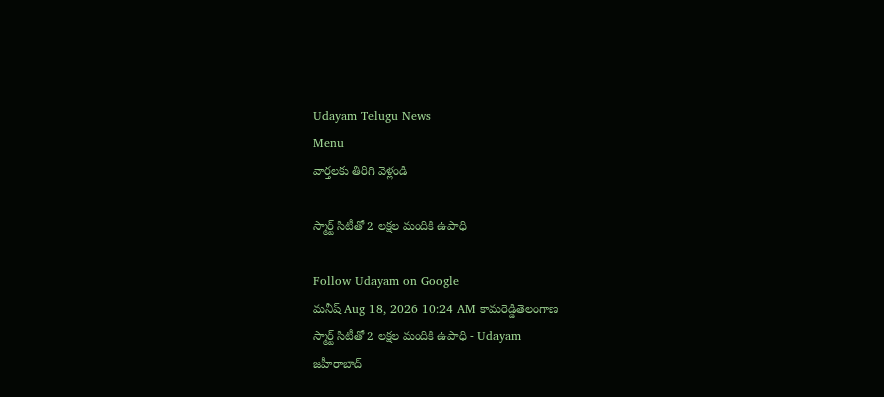Udayam Telugu News
Menu
వార్తలకు తిరిగి వెళ్లండి

స్మార్ట్‌ సిటీతో 2 లక్షల మందికి ఉపాధి

Follow Udayam on Google
మనీష్ Aug 18, 2026 10:24 AM కామరెడ్డితెలంగాణ
స్మార్ట్‌ సిటీతో 2 లక్షల మందికి ఉపాధి - Udayam
జహీరాబాద్‌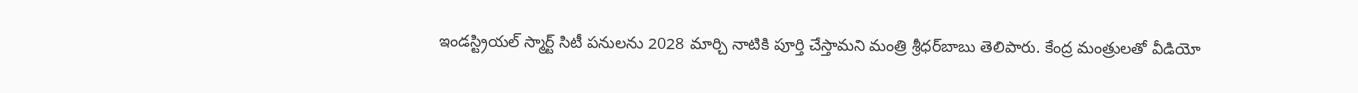ఇండస్ట్రియల్‌ స్మార్ట్‌ సిటీ పనులను 2028 మార్చి నాటికి పూర్తి చేస్తామని మంత్రి శ్రీధర్‌బాబు తెలిపారు. కేంద్ర మంత్రులతో వీడియో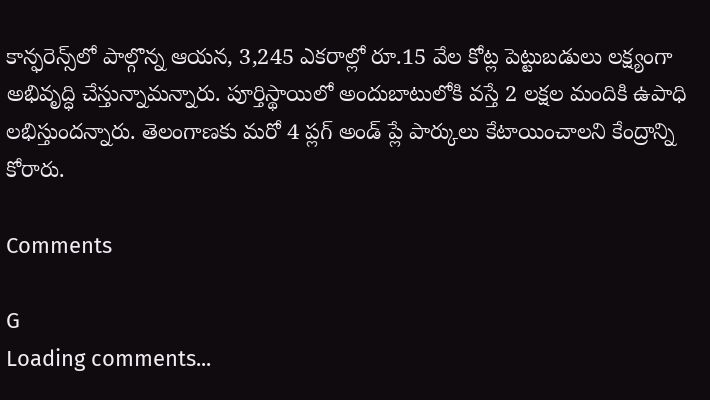కాన్ఫరెన్స్‌లో పాల్గొన్న ఆయన, 3,245 ఎకరాల్లో రూ.15 వేల కోట్ల పెట్టుబడులు లక్ష్యంగా అభివృద్ధి చేస్తున్నామన్నారు. పూర్తిస్థాయిలో అందుబాటులోకి వస్తే 2 లక్షల మందికి ఉపాధి లభిస్తుందన్నారు. తెలంగాణకు మరో 4 ప్లగ్‌ అండ్‌ ప్లే పార్కులు కేటాయించాలని కేంద్రాన్ని కోరారు.

Comments

G
Loading comments...